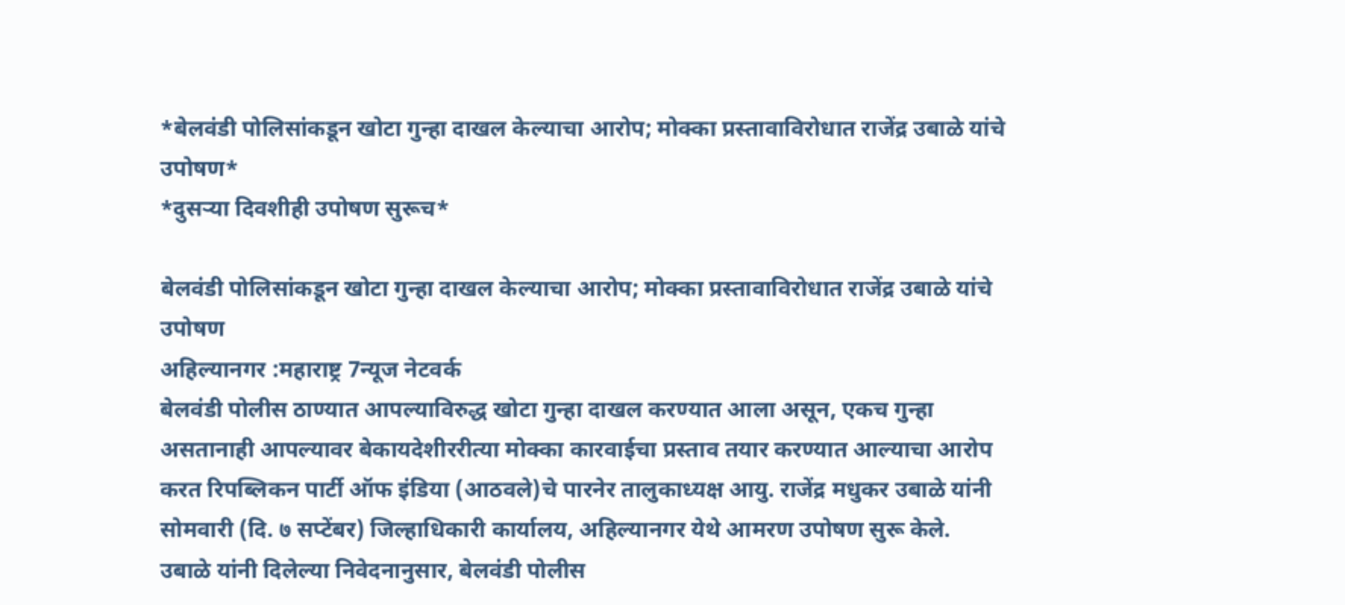*बेलवंडी पोलिसांकडून खोटा गुन्हा दाखल केल्याचा आरोप; मोक्का प्रस्तावाविरोधात राजेंद्र उबाळे यांचे उपोषण*
*दुसऱ्या दिवशीही उपोषण सुरूच*

बेलवंडी पोलिसांकडून खोटा गुन्हा दाखल केल्याचा आरोप; मोक्का प्रस्तावाविरोधात राजेंद्र उबाळे यांचे उपोषण
अहिल्यानगर :महाराष्ट्र 7न्यूज नेटवर्क
बेलवंडी पोलीस ठाण्यात आपल्याविरुद्ध खोटा गुन्हा दाखल करण्यात आला असून, एकच गुन्हा असतानाही आपल्यावर बेकायदेशीररीत्या मोक्का कारवाईचा प्रस्ताव तयार करण्यात आल्याचा आरोप करत रिपब्लिकन पार्टी ऑफ इंडिया (आठवले)चे पारनेर तालुकाध्यक्ष आयु. राजेंद्र मधुकर उबाळे यांनी सोमवारी (दि. ७ सप्टेंबर) जिल्हाधिकारी कार्यालय, अहिल्यानगर येथे आमरण उपोषण सुरू केले.
उबाळे यांनी दिलेल्या निवेदनानुसार, बेलवंडी पोलीस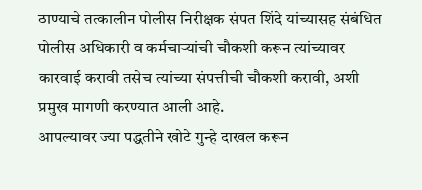ठाण्याचे तत्कालीन पोलीस निरीक्षक संपत शिंदे यांच्यासह संबंधित पोलीस अधिकारी व कर्मचाऱ्यांची चौकशी करून त्यांच्यावर कारवाई करावी तसेच त्यांच्या संपत्तीची चौकशी करावी, अशी प्रमुख मागणी करण्यात आली आहे.
आपल्यावर ज्या पद्धतीने खोटे गुन्हे दाखल करून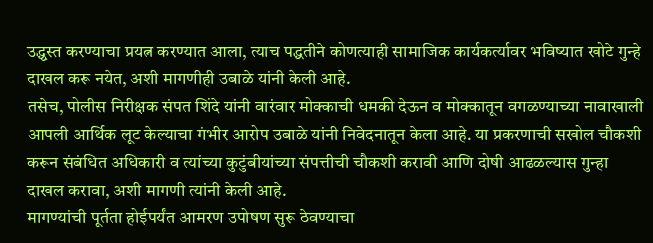उद्ध्वस्त करण्याचा प्रयत्न करण्यात आला, त्याच पद्धतीने कोणत्याही सामाजिक कार्यकर्त्यावर भविष्यात खोटे गुन्हे दाखल करू नयेत, अशी मागणीही उबाळे यांनी केली आहे.
तसेच, पोलीस निरीक्षक संपत शिंदे यांनी वारंवार मोक्काची धमकी देऊन व मोक्कातून वगळण्याच्या नावाखाली आपली आर्थिक लूट केल्याचा गंभीर आरोप उबाळे यांनी निवेदनातून केला आहे. या प्रकरणाची सखोल चौकशी करून संबंधित अधिकारी व त्यांच्या कुटुंबीयांच्या संपत्तीची चौकशी करावी आणि दोषी आढळल्यास गुन्हा दाखल करावा, अशी मागणी त्यांनी केली आहे.
मागण्यांची पूर्तता होईपर्यंत आमरण उपोषण सुरू ठेवण्याचा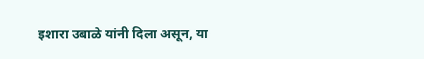इशारा उबाळे यांनी दिला असून, या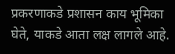प्रकरणाकडे प्रशासन काय भूमिका घेते, याकडे आता लक्ष लागले आहे.